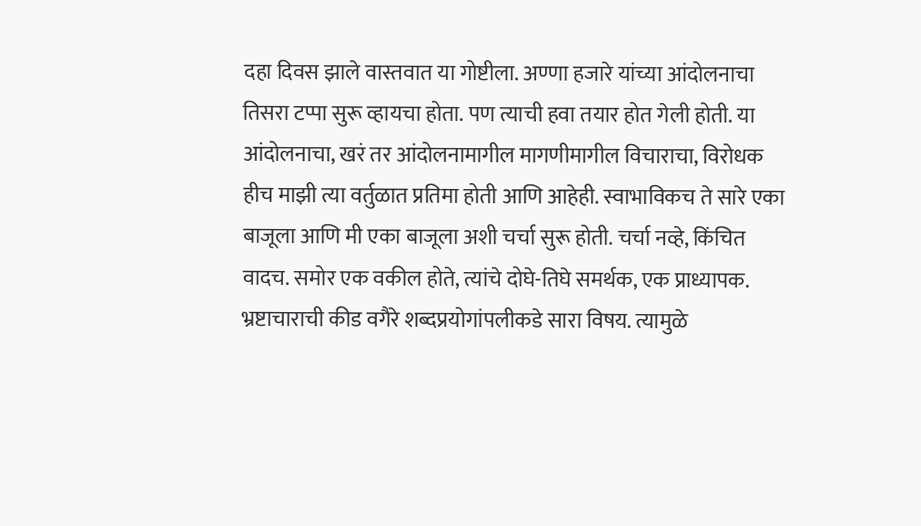दहा दिवस झाले वास्तवात या गोष्टीला. अण्णा हजारे यांच्या आंदोलनाचा तिसरा टप्पा सुरू व्हायचा होता. पण त्याची हवा तयार होत गेली होती. या आंदोलनाचा, खरं तर आंदोलनामागील मागणीमागील विचाराचा, विरोधक हीच माझी त्या वर्तुळात प्रतिमा होती आणि आहेही. स्वाभाविकच ते सारे एका बाजूला आणि मी एका बाजूला अशी चर्चा सुरू होती. चर्चा नव्हे, किंचित वादच. समोर एक वकील होते, त्यांचे दोघे-तिघे समर्थक, एक प्राध्यापक.
भ्रष्टाचाराची कीड वगैरे शब्दप्रयोगांपलीकडे सारा विषय. त्यामुळे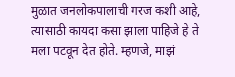मुळात जनलोकपालाची गरज कशी आहे, त्यासाठी कायदा कसा झाला पाहिजे हे ते मला पटवून देत होते. म्हणजे, माझं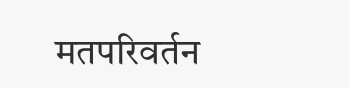मतपरिवर्तन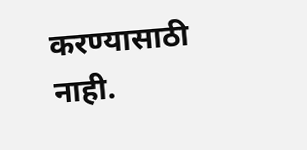करण्यासाठी नाही.